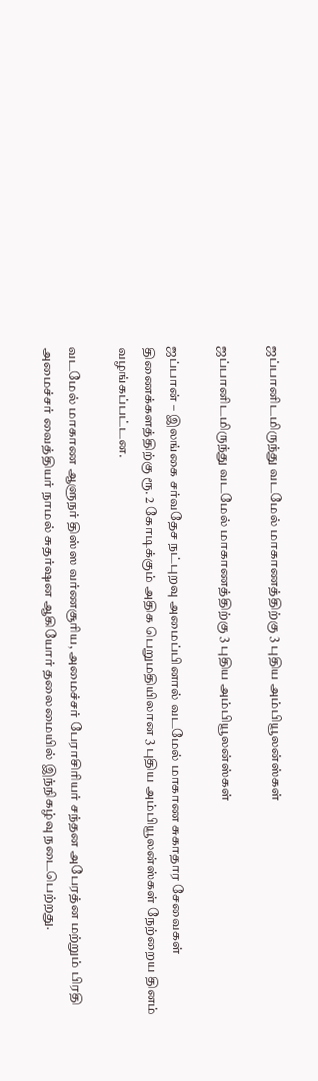ஜப்பானிடமிருந்து வடமேல் மாகாணத்திற்கு 3 புதிய அம்பியூலன்ஸ்கள்

ஜப்பானிடமிருந்து வடமேல் மாகாணத்திற்கு 3 புதிய அம்பியூலன்ஸ்கள்

ஜப்பான் – இலங்கை சர்வதேச நட்புறவு அமைப்பினால் வடமேல் மாகாண சுகாதார சேவைகள் திணைக்களத்திற்கு ரூ. 2 கோடிக்கும் அதிக பெறுமதியிலான 3 புதிய அம்பியூலன்ஸ்கள் நேற்றைய தினம் வழங்கப்பட்டன.

வடமேல் மாகாண ஆளுநர் திஸ்ஸ வர்ணசூரிய, அமைச்சர் பேராசிரியர் சந்தன அபேரத்ன மற்றும் பிரதி அமைச்சர் வைத்தியர் நாமல் சுதர்ஷன ஆகியோர் தலைமையில் இந்நிகழ்வு நடைபெற்றது.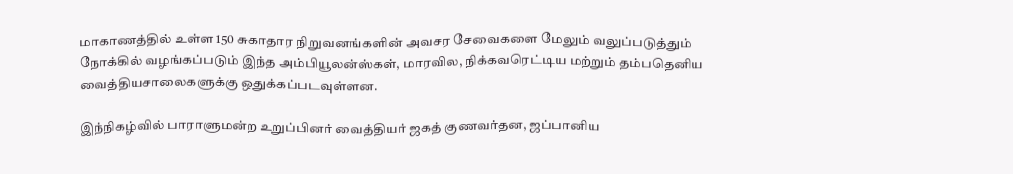மாகாணத்தில் உள்ள 150 சுகாதார நிறுவனங்களின் அவசர சேவைகளை மேலும் வலுப்படுத்தும் நோக்கில் வழங்கப்படும் இந்த அம்பியூலன்ஸ்கள், மாரவில, நிக்கவரெட்டிய மற்றும் தம்பதெனிய வைத்தியசாலைகளுக்கு ஒதுக்கப்படவுள்ளன.

இந்நிகழ்வில் பாராளுமன்ற உறுப்பினர் வைத்தியர் ஜகத் குணவர்தன, ஜப்பானிய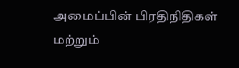அமைப்பின் பிரதிநிதிகள் மற்றும்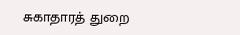சுகாதாரத் துறை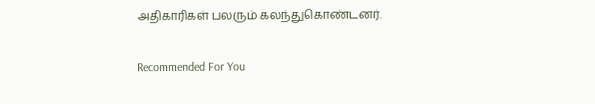அதிகாரிகள் பலரும் கலந்துகொண்டனர்.

Recommended For You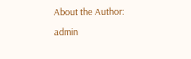About the Author: admin